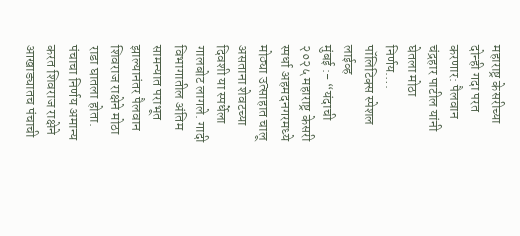महाराष्ट्र केसरीच्या दोन्ही गदा परत करणार: पैलवान चंद्रहार पाटील यांनी घेतला मोठा निर्णय….
पॉलिटिक्स स्पेशल लाईव्ह
मुंबई :- “यंदाची २०२५ महाराष्ट्र केसरी स्पर्धा अहमदनगरमध्ये मोठ्या उत्साहात चालू असताना शेवटच्या दिवशी या स्पर्धेला गालबोट लागले. गादी विभागातील अंतिम सामन्यात पराभूत झाल्यानंतर पैलवान शिवराज राक्षेने मोठा राडा घातला होता.
पंचाचा निर्णय अमान्य करत शिवराज राक्षेने आखाड्यातच पंचाची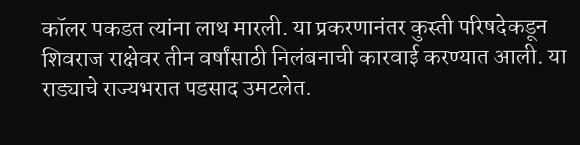कॉलर पकडत त्यांना लाथ मारली. या प्रकरणानंतर कुस्ती परिषदेकडून शिवराज राक्षेवर तीन वर्षांसाठी निलंबनाची कारवाई करण्यात आली. या राड्याचे राज्यभरात पडसाद उमटलेत.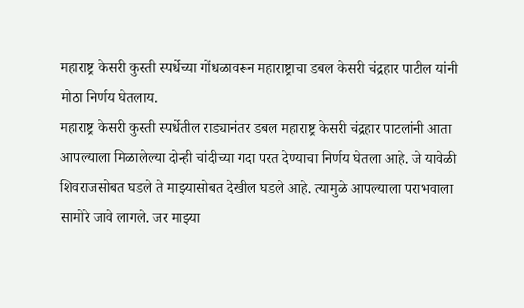महाराष्ट्र केसरी कुस्ती स्पर्धेच्या गोंधळावरून महाराष्ट्राचा डबल केसरी चंद्रहार पाटील यांनी मोठा निर्णय घेतलाय.
महाराष्ट्र केसरी कुस्ती स्पर्धेतील राड्यानंतर डबल महाराष्ट्र केसरी चंद्रहार पाटलांनी आता आपल्याला मिळालेल्या दोन्ही चांदीच्या गदा परत देण्याचा निर्णय घेतला आहे. जे यावेळी शिवराजसोबत घडले ते माझ्यासोबत देखील घडले आहे. त्यामुळे आपल्याला पराभवाला सामोरे जावे लागले. जर माझ्या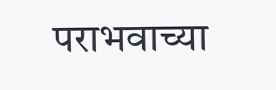पराभवाच्या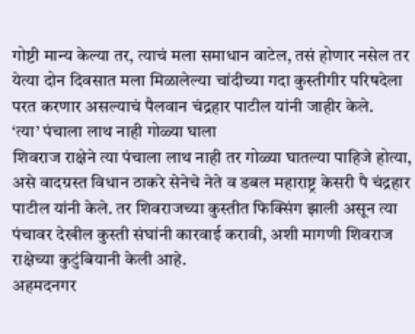गोष्टी मान्य केल्या तर, त्याचं मला समाधान वाटेल, तसं होणार नसेल तर येत्या दोन दिवसात मला मिळालेल्या चांदीच्या गदा कुस्तीगीर परिषदेला परत करणार असल्याचं पैलवान चंद्रहार पाटील यांनी जाहीर केले.
‘त्या’ पंचाला लाथ नाही गोळ्या घाला
शिवराज राक्षेने त्या पंचाला लाथ नाही तर गोळ्या घातल्या पाहिजे होत्या, असे वादग्रस्त विधान ठाकरे सेनेचे नेते व डबल महाराष्ट्र केसरी पै चंद्रहार पाटील यांनी केले. तर शिवराजच्या कुस्तीत फिक्सिंग झाली असून त्या पंचावर देखील कुस्ती संघांनी कारवाई करावी, अशी मागणी शिवराज राक्षेच्या कुटुंबियानी केली आहे.
अहमदनगर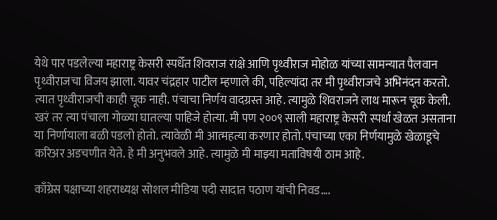येथे पार पडलेल्या महाराष्ट्र केसरी स्पर्धेत शिवराज राक्षे आणि पृथ्वीराज मोहोळ यांच्या सामन्यात पैलवान पृथ्वीराजचा विजय झाला. यावर चंद्रहार पाटील म्हणाले की, पहिल्यांदा तर मी पृथ्वीराजचे अभिनंदन करतो. त्यात पृथ्वीराजची काही चूक नाही. पंचाचा निर्णय वादग्रस्त आहे. त्यामुळे शिवराजने लाथ मारून चूक केली. खरं तर त्या पंचाला गोळ्या घातल्या पाहिजे होत्या. मी पण २००९ साली महाराष्ट्र केसरी स्पर्धा खेळत असताना या निर्णायाला बळी पडलो होतो. त्यावेळी मी आत्महत्या करणार होतो. पंचाच्या एका निर्णयामुळे खेळाडूचे करिअर अडचणीत येते. हे मी अनुभवले आहे. त्यामुळे मी माझ्या मताविषयी ठाम आहे.

काँग्रेस पक्षाच्या शहराध्यक्ष सोशल मीडिया पदी सादात पठाण यांची निवड….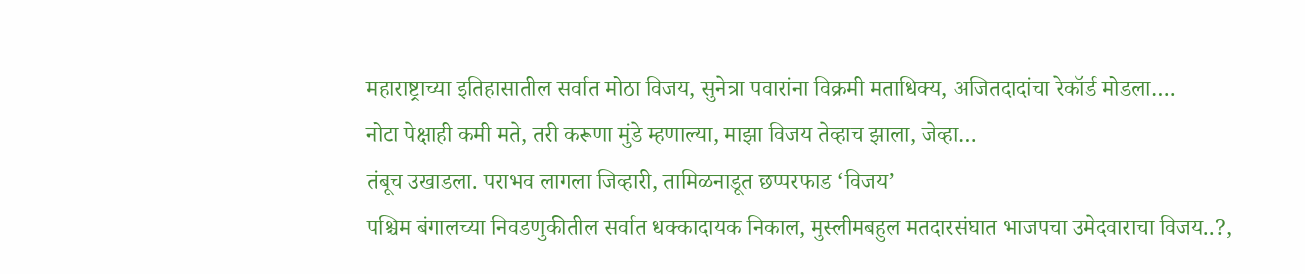महाराष्ट्राच्या इतिहासातील सर्वात मोठा विजय, सुनेत्रा पवारांना विक्रमी मताधिक्य, अजितदादांचा रेकॉर्ड मोडला….
नोटा पेक्षाही कमी मते, तरी करूणा मुंडे म्हणाल्या, माझा विजय तेव्हाच झाला, जेव्हा…
तंबूच उखाडला. पराभव लागला जिव्हारी, तामिळनाडूत छप्परफाड ‘विजय’
पश्चिम बंगालच्या निवडणुकीतील सर्वात धक्कादायक निकाल, मुस्लीमबहुल मतदारसंघात भाजपचा उमेदवाराचा विजय..?,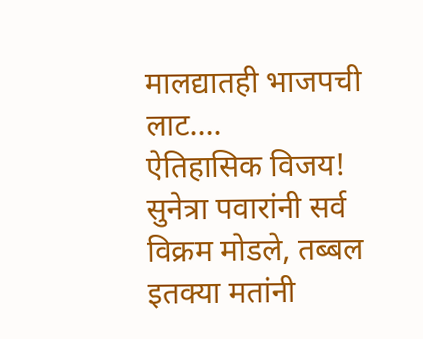मालद्यातही भाजपची लाट….
ऐतिहासिक विजय! सुनेत्रा पवारांनी सर्व विक्रम मोडले, तब्बल इतक्या मतांनी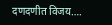दणदणीत विजय….